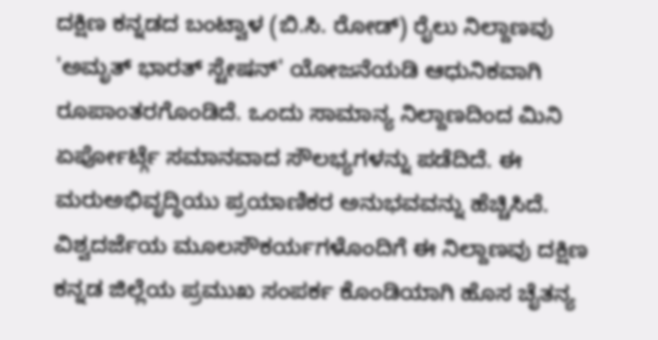ದಕ್ಷಿಣ ಕನ್ನಡದ ಬಂಟ್ವಾಳ (ಬಿ.ಸಿ. ರೋಡ್) ರೈಲು ನಿಲ್ದಾಣವು 'ಅಮೃತ್ ಭಾರತ್ ಸ್ಟೇಷನ್' ಯೋಜನೆಯಡಿ ಆಧುನಿಕವಾಗಿ ರೂಪಾಂತರಗೊಂಡಿದೆ. ಒಂದು ಸಾಮಾನ್ಯ ನಿಲ್ದಾಣದಿಂದ ಮಿನಿ ಏರ್ಪೋರ್ಟ್ಗೆ ಸಮಾನವಾದ ಸೌಲಭ್ಯಗಳನ್ನು ಪಡೆದಿದೆ. ಈ ಮರುಅಭಿವೃದ್ಧಿಯು ಪ್ರಯಾಣಿಕರ ಅನುಭವವನ್ನು ಹೆಚ್ಚಿಸಿದೆ. ವಿಶ್ವದರ್ಜೆಯ ಮೂಲಸೌಕರ್ಯಗಳೊಂದಿಗೆ ಈ ನಿಲ್ದಾಣವು ದಕ್ಷಿಣ ಕನ್ನಡ ಜಿಲ್ಲೆಯ ಪ್ರಮುಖ ಸಂಪರ್ಕ ಕೊಂಡಿಯಾಗಿ ಹೊಸ ಚೈತನ್ಯ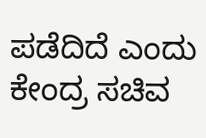ಪಡೆದಿದೆ ಎಂದು ಕೇಂದ್ರ ಸಚಿವ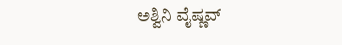ಅಶ್ವಿನಿ ವೈಷ್ಣವ್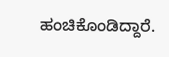ಹಂಚಿಕೊಂಡಿದ್ದಾರೆ.